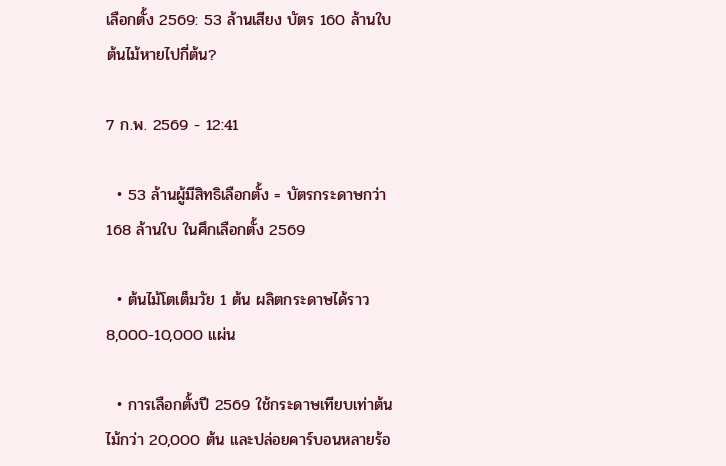เลือกตั้ง 2569: 53 ล้านเสียง บัตร 160 ล้านใบ ต้นไม้หายไปกี่ต้น?

7 ก.พ. 2569 - 12:41

  • 53 ล้านผู้มีสิทธิเลือกตั้ง = บัตรกระดาษกว่า 168 ล้านใบ ในศึกเลือกตั้ง 2569

  • ต้นไม้โตเต็มวัย 1 ต้น ผลิตกระดาษได้ราว 8,000-10,000 แผ่น

  • การเลือกตั้งปี 2569 ใช้กระดาษเทียบเท่าต้นไม้กว่า 20,000 ต้น และปล่อยคาร์บอนหลายร้อ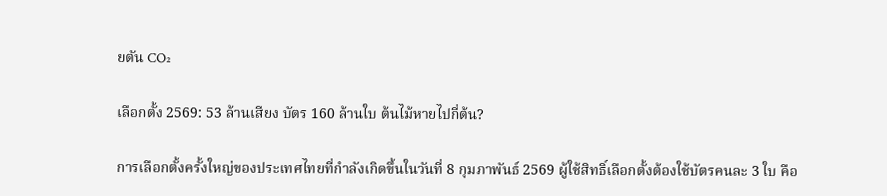ยตัน CO₂

เลือกตั้ง 2569: 53 ล้านเสียง บัตร 160 ล้านใบ ต้นไม้หายไปกี่ต้น?

การเลือกตั้งครั้งใหญ่ของประเทศไทยที่กำลังเกิดขึ้นในวันที่ 8 กุมภาพันธ์ 2569 ผู้ใช้สิทธิ์เลือกตั้งต้องใช้บัตรคนละ 3 ใบ คือ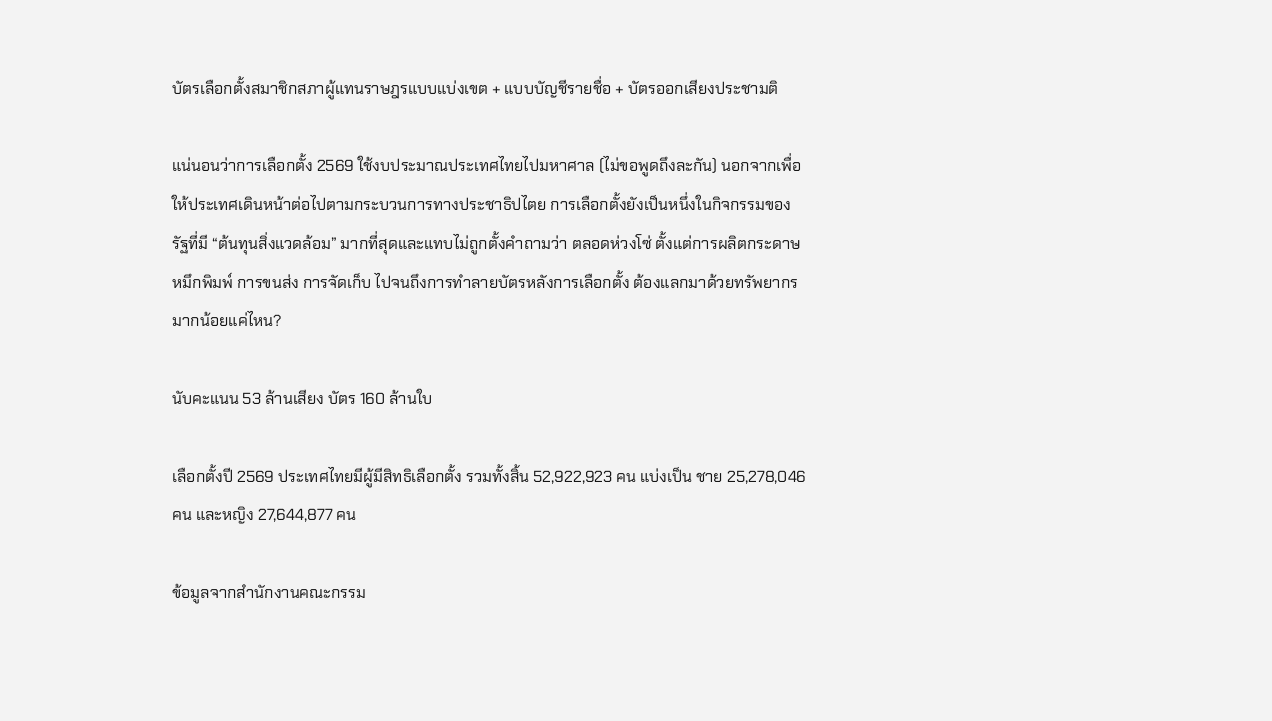บัตรเลือกตั้งสมาชิกสภาผู้แทนราษฎรแบบแบ่งเขต + แบบบัญชีรายชื่อ + บัตรออกเสียงประชามติ

แน่นอนว่าการเลือกตั้ง 2569 ใช้งบประมาณประเทศไทยไปมหาศาล (ไม่ขอพูดถึงละกัน) นอกจากเพื่อให้ประเทศเดินหน้าต่อไปตามกระบวนการทางประชาธิปไตย การเลือกตั้งยังเป็นหนึ่งในกิจกรรมของรัฐที่มี “ต้นทุนสิ่งแวดล้อม” มากที่สุดและแทบไม่ถูกตั้งคำถามว่า ตลอดห่วงโซ่ ตั้งแต่การผลิตกระดาษ หมึกพิมพ์ การขนส่ง การจัดเก็บ ไปจนถึงการทำลายบัตรหลังการเลือกตั้ง ต้องแลกมาด้วยทรัพยากรมากน้อยแค่ไหน?

นับคะแนน 53 ล้านเสียง บัตร 160 ล้านใบ

เลือกตั้งปี 2569 ประเทศไทยมีผู้มีสิทธิเลือกตั้ง รวมทั้งสิ้น 52,922,923 คน แบ่งเป็น ชาย 25,278,046 คน และหญิง 27,644,877 คน

ข้อมูลจากสำนักงานคณะกรรม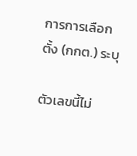การการเลือกตั้ง (กกต.) ระบุ

ตัวเลขนี้ไม่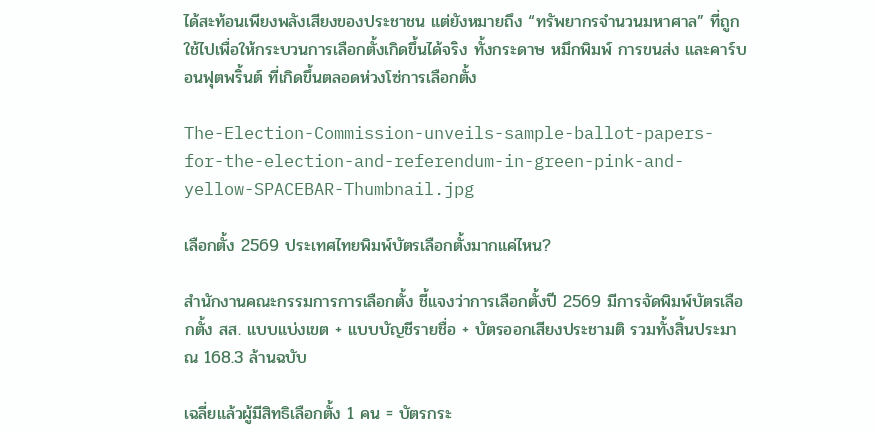ได้สะท้อนเพียงพลังเสียงของประชาชน แต่ยังหมายถึง “ทรัพยากรจำนวนมหาศาล” ที่ถูกใช้ไปเพื่อให้กระบวนการเลือกตั้งเกิดขึ้นได้จริง ทั้งกระดาษ หมึกพิมพ์ การขนส่ง และคาร์บอนฟุตพริ้นต์ ที่เกิดขึ้นตลอดห่วงโซ่การเลือกตั้ง

The-Election-Commission-unveils-sample-ballot-papers-for-the-election-and-referendum-in-green-pink-and-yellow-SPACEBAR-Thumbnail.jpg

เลือกตั้ง 2569 ประเทศไทยพิมพ์บัตรเลือกตั้งมากแค่ไหน?

สำนักงานคณะกรรมการการเลือกตั้ง ชี้แจงว่าการเลือกตั้งปี 2569 มีการจัดพิมพ์บัตรเลือกตั้ง สส. แบบแบ่งเขต + แบบบัญชีรายชื่อ + บัตรออกเสียงประชามติ รวมทั้งสิ้นประมาณ 168.3 ล้านฉบับ

เฉลี่ยแล้วผู้มีสิทธิเลือกตั้ง 1 คน = บัตรกระ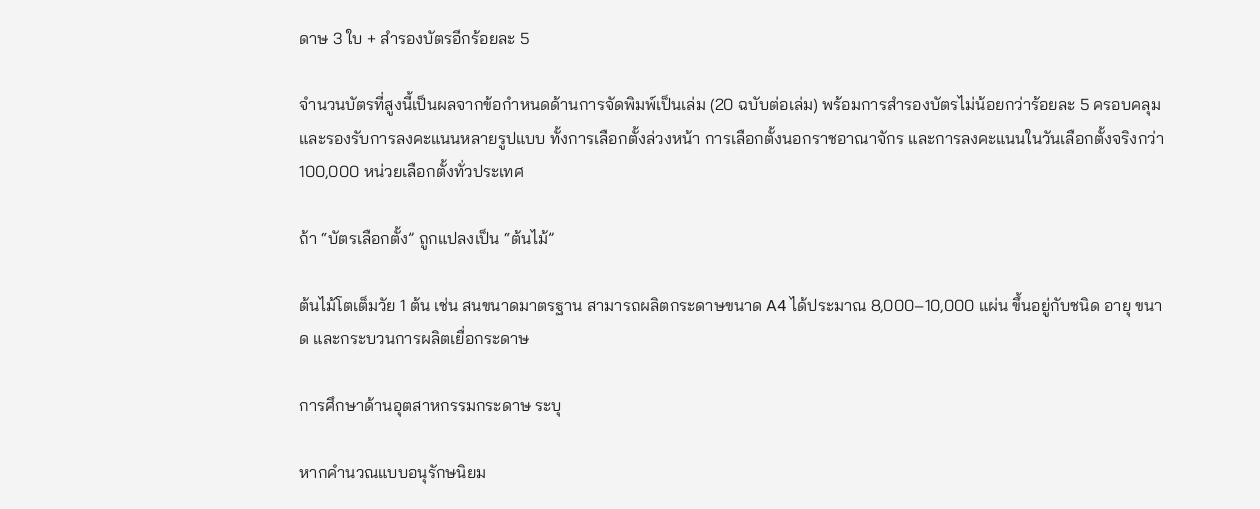ดาษ 3 ใบ + สำรองบัตรอีกร้อยละ 5

จำนวนบัตรที่สูงนี้เป็นผลจากข้อกำหนดด้านการจัดพิมพ์เป็นเล่ม (20 ฉบับต่อเล่ม) พร้อมการสำรองบัตรไม่น้อยกว่าร้อยละ 5 ครอบคลุมและรองรับการลงคะแนนหลายรูปแบบ ทั้งการเลือกตั้งล่วงหน้า การเลือกตั้งนอกราชอาณาจักร และการลงคะแนนในวันเลือกตั้งจริงกว่า 100,000 หน่วยเลือกตั้งทั่วประเทศ

ถ้า “บัตรเลือกตั้ง” ถูกแปลงเป็น “ต้นไม้”

ต้นไม้โตเต็มวัย 1 ต้น เช่น สนขนาดมาตรฐาน สามารถผลิตกระดาษขนาด A4 ได้ประมาณ 8,000–10,000 แผ่น ขึ้นอยู่กับชนิด อายุ ขนาด และกระบวนการผลิตเยื่อกระดาษ

การศึกษาด้านอุตสาหกรรมกระดาษ ระบุ

หากคำนวณแบบอนุรักษนิยม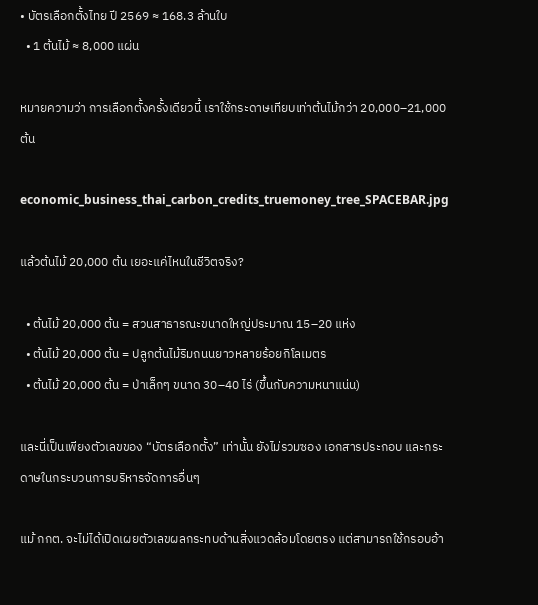• บัตรเลือกตั้งไทย ปี 2569 ≈ 168.3 ล้านใบ
  • 1 ต้นไม้ ≈ 8,000 แผ่น

หมายความว่า การเลือกตั้งครั้งเดียวนี้ เราใช้กระดาษเทียบเท่าต้นไม้กว่า 20,000–21,000 ต้น

economic_business_thai_carbon_credits_truemoney_tree_SPACEBAR.jpg

แล้วต้นไม้ 20,000 ต้น เยอะแค่ไหนในชีวิตจริง?

  • ต้นไม้ 20,000 ต้น = สวนสาธารณะขนาดใหญ่ประมาณ 15–20 แห่ง
  • ต้นไม้ 20,000 ต้น = ปลูกต้นไม้ริมถนนยาวหลายร้อยกิโลเมตร
  • ต้นไม้ 20,000 ต้น = ป่าเล็กๆ ขนาด 30–40 ไร่ (ขึ้นกับความหนาแน่น)

และนี่เป็นเพียงตัวเลขของ “บัตรเลือกตั้ง” เท่านั้น ยังไม่รวมซอง เอกสารประกอบ และกระดาษในกระบวนการบริหารจัดการอื่นๆ

แม้ กกต. จะไม่ได้เปิดเผยตัวเลขผลกระทบด้านสิ่งแวดล้อมโดยตรง แต่สามารถใช้กรอบอ้า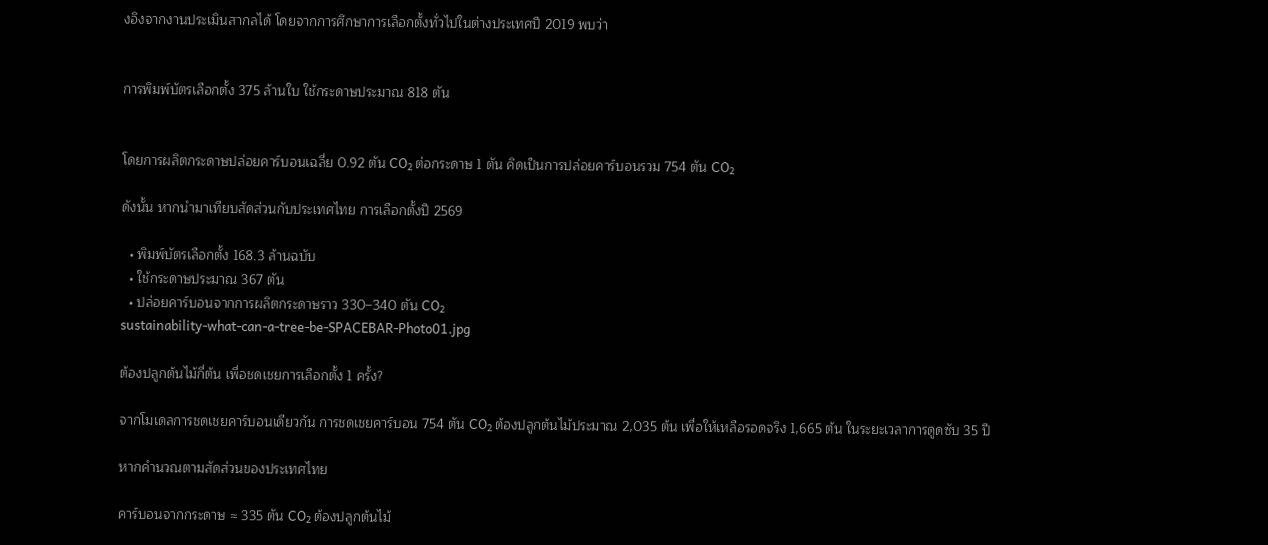งอิงจากงานประเมินสากลได้ โดยจากการศึกษาการเลือกตั้งทั่วไปในต่างประเทศปี 2019 พบว่า


การพิมพ์บัตรเลือกตั้ง 375 ล้านใบ ใช้กระดาษประมาณ 818 ตัน


โดยการผลิตกระดาษปล่อยคาร์บอนเฉลี่ย 0.92 ตัน CO₂ ต่อกระดาษ 1 ตัน คิดเป็นการปล่อยคาร์บอนรวม 754 ตัน CO₂

ดังนั้น หากนำมาเทียบสัดส่วนกับประเทศไทย การเลือกตั้งปี 2569

  • พิมพ์บัตรเลือกตั้ง 168.3 ล้านฉบับ
  • ใช้กระดาษประมาณ 367 ตัน
  • ปล่อยคาร์บอนจากการผลิตกระดาษราว 330–340 ตัน CO₂
sustainability-what-can-a-tree-be-SPACEBAR-Photo01.jpg

ต้องปลูกต้นไม้กี่ต้น เพื่อชดเชยการเลือกตั้ง 1 ครั้ง?

จากโมเดลการชดเชยคาร์บอนเดียวกัน การชดเชยคาร์บอน 754 ตัน CO₂ ต้องปลูกต้นไม้ประมาณ 2,035 ต้น เพื่อให้เหลือรอดจริง 1,665 ต้น ในระยะเวลาการดูดซับ 35 ปี

หากคำนวณตามสัดส่วนของประเทศไทย

คาร์บอนจากกระดาษ ≈ 335 ตัน CO₂ ต้องปลูกต้นไม้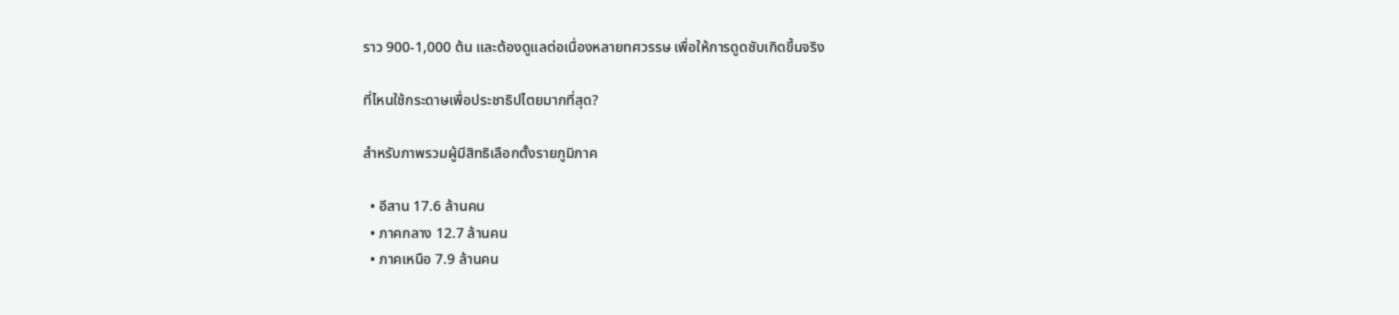ราว 900-1,000 ต้น และต้องดูแลต่อเนื่องหลายทศวรรษ เพื่อให้การดูดซับเกิดขึ้นจริง

ที่ไหนใช้กระดาษเพื่อประชาธิปไตยมากที่สุด?

สำหรับภาพรวมผู้มีสิทธิเลือกตั้งรายภูมิภาค

  • อีสาน 17.6 ล้านคน
  • ภาคกลาง 12.7 ล้านคน
  • ภาคเหนือ 7.9 ล้านคน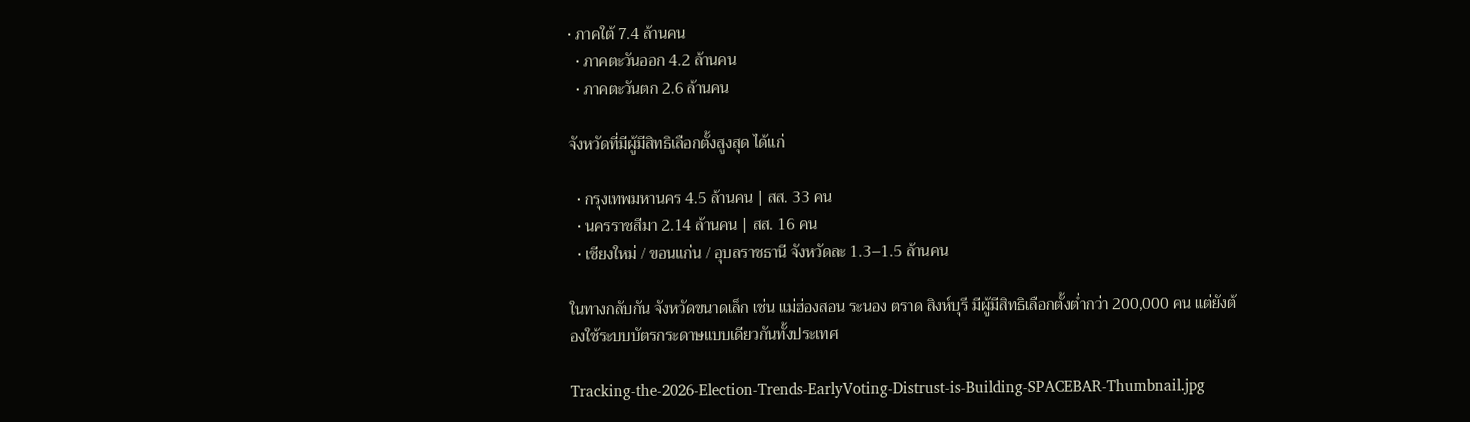• ภาคใต้ 7.4 ล้านคน
  • ภาคตะวันออก 4.2 ล้านคน
  • ภาคตะวันตก 2.6 ล้านคน

จังหวัดที่มีผู้มีสิทธิเลือกตั้งสูงสุด ได้แก่

  • กรุงเทพมหานคร 4.5 ล้านคน | สส. 33 คน
  • นครราชสีมา 2.14 ล้านคน | สส. 16 คน
  • เชียงใหม่ / ขอนแก่น / อุบลราชธานี จังหวัดละ 1.3–1.5 ล้านคน

ในทางกลับกัน จังหวัดขนาดเล็ก เช่น แม่ฮ่องสอน ระนอง ตราด สิงห์บุรี มีผู้มีสิทธิเลือกตั้งต่ำกว่า 200,000 คน แต่ยังต้องใช้ระบบบัตรกระดาษแบบเดียวกันทั้งประเทศ

Tracking-the-2026-Election-Trends-EarlyVoting-Distrust-is-Building-SPACEBAR-Thumbnail.jpg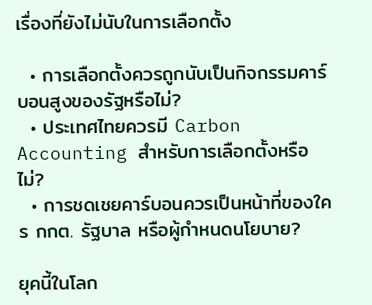เรื่องที่ยังไม่นับในการเลือกตั้ง

  • การเลือกตั้งควรถูกนับเป็นกิจกรรมคาร์บอนสูงของรัฐหรือไม่?
  • ประเทศไทยควรมี Carbon Accounting สำหรับการเลือกตั้งหรือไม่?
  • การชดเชยคาร์บอนควรเป็นหน้าที่ของใคร กกต. รัฐบาล หรือผู้กำหนดนโยบาย?

ยุคนี้ในโลก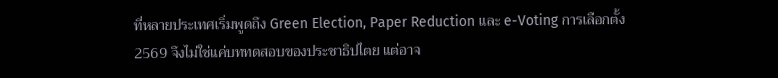ที่หลายประเทศเริ่มพูดถึง Green Election, Paper Reduction และ e-Voting การเลือกตั้ง 2569 จึงไม่ใช่แค่บททดสอบของประชาธิปไตย แต่อาจ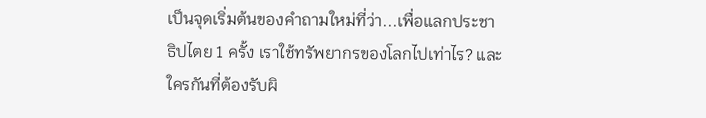เป็นจุดเริ่มต้นของคำถามใหม่ที่ว่า...เพื่อแลกประชาธิปไตย 1 ครั้ง เราใช้ทรัพยากรของโลกไปเท่าไร? และใครกันที่ต้องรับผิ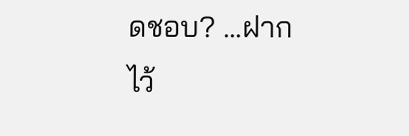ดชอบ? ...ฝากไว้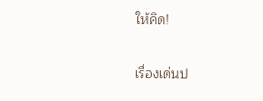ให้คิด!

เรื่องเด่นป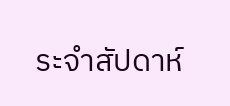ระจำสัปดาห์